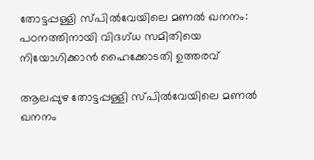തോട്ടപ്പള്ളി സ്പില്‍വേയിലെ മണല്‍ ഖനനം: പഠനത്തിനായി വിദഗ്ധ സമിതിയെ നിയോഗിക്കാൻ ഹൈക്കോടതി ഉത്തരവ്

ആലപ്പുഴ തോട്ടപ്പള്ളി സ്പില്‍വേയിലെ മണല്‍ ഖനനം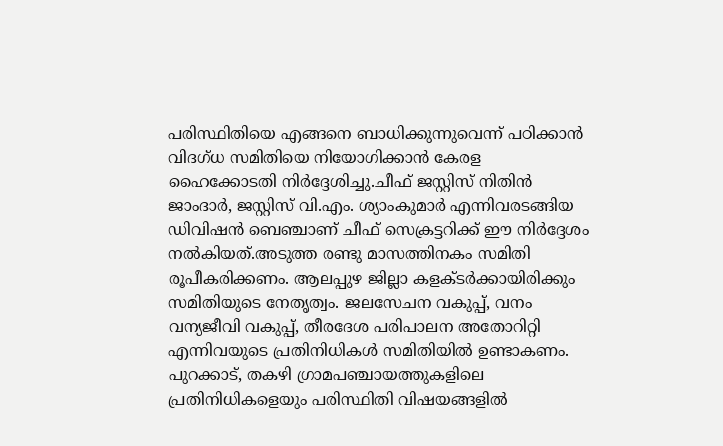പരിസ്ഥിതിയെ എങ്ങനെ ബാധിക്കുന്നുവെന്ന് പഠിക്കാൻ വിദഗ്ധ സമിതിയെ നിയോഗിക്കാൻ കേരള ഹൈക്കോടതി നിർദ്ദേശിച്ചു.ചീഫ് ജസ്റ്റിസ് നിതിൻ ജാംദാർ, ജസ്റ്റിസ് വി.എം. ശ്യാംകുമാർ എന്നിവരടങ്ങിയ ഡിവിഷൻ ബെഞ്ചാണ് ചീഫ് സെക്രട്ടറിക്ക് ഈ നിർദ്ദേശം നല്‍കിയത്.അടുത്ത രണ്ടു മാസത്തിനകം സമിതി രൂപീകരിക്കണം. ആലപ്പുഴ ജില്ലാ കളക്ടർക്കായിരിക്കും സമിതിയുടെ നേതൃത്വം. ജലസേചന വകുപ്പ്, വനം വന്യജീവി വകുപ്പ്, തീരദേശ പരിപാലന അതോറിറ്റി എന്നിവയുടെ പ്രതിനിധികള്‍ സമിതിയില്‍ ഉണ്ടാകണം. പുറക്കാട്, തകഴി ഗ്രാമപഞ്ചായത്തുകളിലെ പ്രതിനിധികളെയും പരിസ്ഥിതി വിഷയങ്ങളില്‍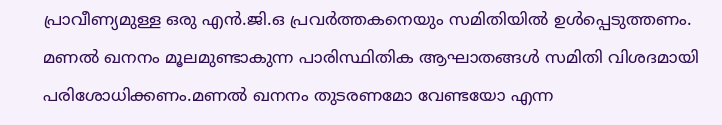പ്രാവീണ്യമുള്ള ഒരു എൻ.ജി.ഒ പ്രവർത്തകനെയും സമിതിയില്‍ ഉള്‍പ്പെടുത്തണം. മണല്‍ ഖനനം മൂലമുണ്ടാകുന്ന പാരിസ്ഥിതിക ആഘാതങ്ങള്‍ സമിതി വിശദമായി പരിശോധിക്കണം.മണല്‍ ഖനനം തുടരണമോ വേണ്ടയോ എന്ന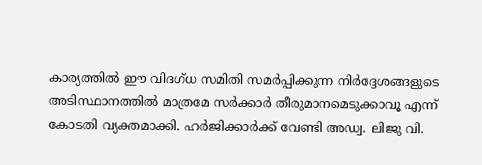കാര്യത്തില്‍ ഈ വിദഗ്ധ സമിതി സമർപ്പിക്കുന്ന നിർദ്ദേശങ്ങളുടെ അടിസ്ഥാനത്തില്‍ മാത്രമേ സർക്കാർ തീരുമാനമെടുക്കാവൂ എന്ന് കോടതി വ്യക്തമാക്കി. ഹർജിക്കാർക്ക് വേണ്ടി അഡ്വ. ലിജു വി.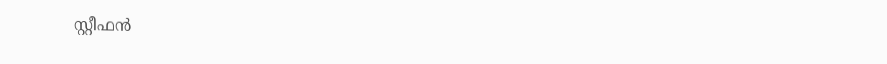സ്റ്റീഫൻ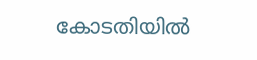കോടതിയില്‍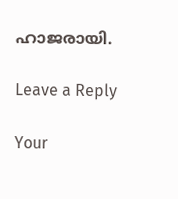ഹാജരായി.

Leave a Reply

Your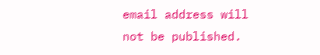email address will not be published.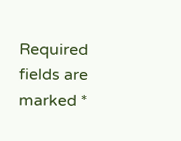Required fields are marked *